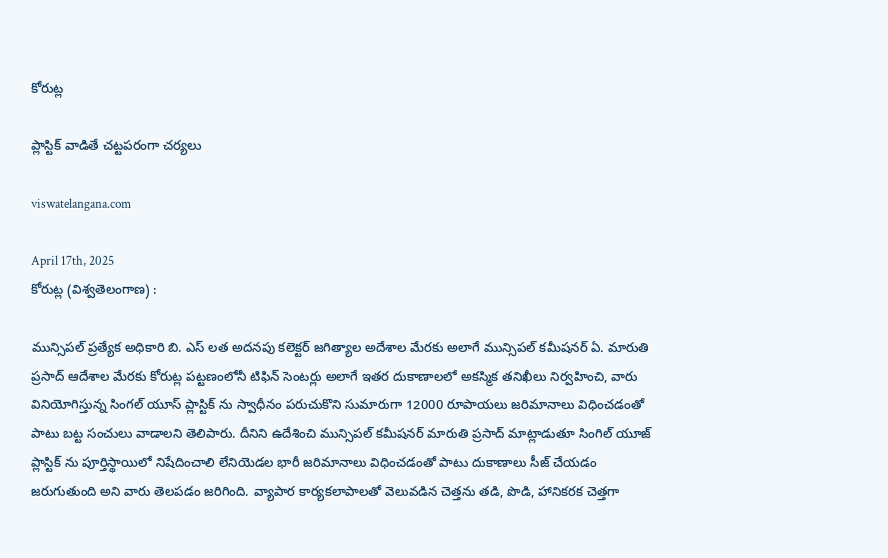కోరుట్ల

ప్లాస్టిక్ వాడితే చట్టపరంగా చర్యలు

viswatelangana.com

April 17th, 2025
కోరుట్ల (విశ్వతెలంగాణ) :

మున్సిపల్ ప్రత్యేక అధికారి బి. ఎస్ లత అదనపు కలెక్టర్ జగిత్యాల అదేశాల మేరకు అలాగే మున్సిపల్ కమీషనర్ ఏ. మారుతి ప్రసాద్ ఆదేశాల మేరకు కోరుట్ల పట్టణంలోనీ టిఫిన్ సెంటర్లు అలాగే ఇతర దుకాణాలలో అకస్మిక తనిఖీలు నిర్వహించి, వారు వినియోగిస్తున్న సింగల్ యూస్ ప్లాస్టిక్ ను స్వాధీనం పరుచుకొని సుమారుగా 12000 రూపాయలు జరిమానాలు విధించడంతో పాటు బట్ట సంచులు వాడాలని తెలిపారు. దీనిని ఉదేశించి మున్సిపల్ కమీషనర్ మారుతి ప్రసాద్ మాట్లాడుతూ సింగిల్ యూజ్ ప్లాస్టిక్ ను పూర్తిస్థాయిలో నిషేదించాలి లేనియెడల భారీ జరిమానాలు విధించడంతో పాటు దుకాణాలు సీజ్ చేయడం జరుగుతుంది అని వారు తెలపడం జరిగింది. వ్యాపార కార్యకలాపాలతో వెలువడిన చెత్తను తడి, పొడి, హానికరక చెత్తగా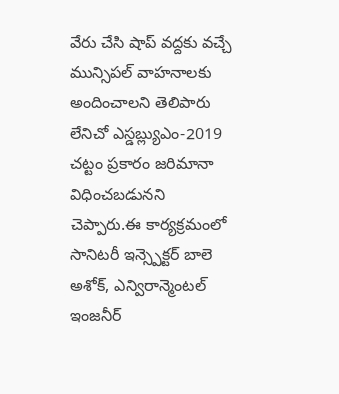వేరు చేసి షాప్ వద్దకు వచ్చే మున్సిపల్ వాహనాలకు అందించాలని తెలిపారు లేనిచో ఎస్డబ్ల్యుఎం-2019 చట్టం ప్రకారం జరిమానా విధించబడునని చెప్పారు.ఈ కార్యక్రమంలో సానిటరీ ఇన్స్పెక్టర్ బాలె అశోక్, ఎన్విరాన్మెంటల్ ఇంజనీర్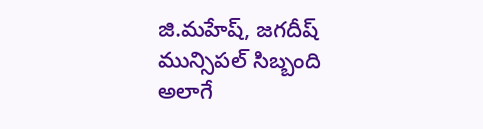జి.మహేష్, జగదీష్ మున్సిపల్ సిబ్బంది అలాగే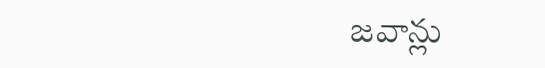జవాన్లు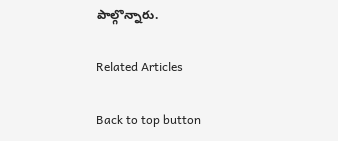పాల్గొన్నారు.

Related Articles

Back to top button